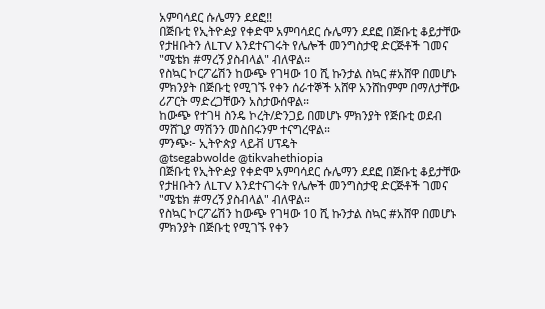አምባሳደር ሱሌማን ደደፎ‼
በጅቡቲ የኢትዮዽያ የቀድሞ አምባሳደር ሱሌማን ደደፎ በጅቡቲ ቆይታቸው የታዘቡትን ለLTV እንደተናገሩት የሌሎች መንግስታዊ ድርጅቶች ገመና "ሜቴክ #ማረኝ ያስብላል" ብለዋል።
የስኳር ኮርፖሬሽን ከውጭ የገዛው 10 ሺ ኩንታል ስኳር #አሸዋ በመሆኑ ምክንያት በጅቡቲ የሚገኙ የቀን ሰራተኞች አሸዋ አንሸከምም በማለታቸው ሪፖርት ማድረጋቸውን አስታውሰዋል።
ከውጭ የተገዛ ስንዴ ኮረት/ድንጋይ በመሆኑ ምክንያት የጅቡቲ ወደብ ማሸጊያ ማሽንን መስበሩንም ተናግረዋል።
ምንጭ፦ ኢትዮጵያ ላይቭ ሀፕዴት
@tsegabwolde @tikvahethiopia
በጅቡቲ የኢትዮዽያ የቀድሞ አምባሳደር ሱሌማን ደደፎ በጅቡቲ ቆይታቸው የታዘቡትን ለLTV እንደተናገሩት የሌሎች መንግስታዊ ድርጅቶች ገመና "ሜቴክ #ማረኝ ያስብላል" ብለዋል።
የስኳር ኮርፖሬሽን ከውጭ የገዛው 10 ሺ ኩንታል ስኳር #አሸዋ በመሆኑ ምክንያት በጅቡቲ የሚገኙ የቀን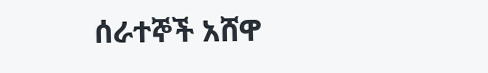ሰራተኞች አሸዋ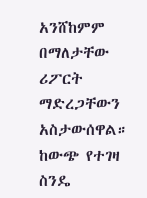አንሸከምም በማለታቸው ሪፖርት ማድረጋቸውን አስታውሰዋል።
ከውጭ የተገዛ ስንዴ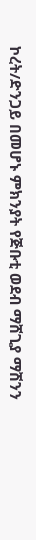ኮረት/ድንጋይ በመሆኑ ምክንያት የጅቡቲ ወደብ ማሸጊያ ማሽንን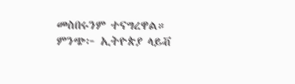መስበሩንም ተናግረዋል።
ምንጭ፦ ኢትዮጵያ ላይቭ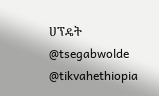ሀፕዴት
@tsegabwolde @tikvahethiopia